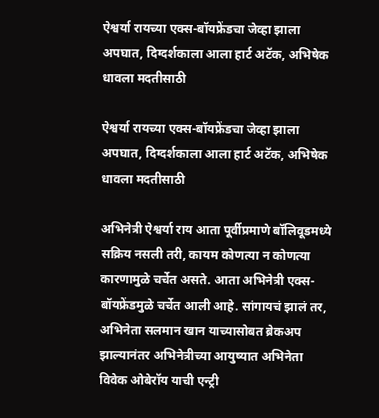ऐश्वर्या रायच्या एक्स-बॉयफ्रेंडचा जेव्हा झाला अपघात, दिग्दर्शकाला आला हार्ट अटॅक, अभिषेक धावला मदतीसाठी

ऐश्वर्या रायच्या एक्स-बॉयफ्रेंडचा जेव्हा झाला अपघात, दिग्दर्शकाला आला हार्ट अटॅक, अभिषेक धावला मदतीसाठी

अभिनेत्री ऐश्वर्या राय आता पूर्वीप्रमाणे बॉलिवूडमध्ये सक्रिय नसली तरी, कायम कोणत्या न कोणत्या कारणामुळे चर्चेत असते. आता अभिनेत्री एक्स-बॉयफ्रेंडमुळे चर्चेत आली आहे. सांगायचं झालं तर, अभिनेता सलमान खान याच्यासोबत ब्रेकअप झाल्यानंतर अभिनेत्रीच्या आयुष्यात अभिनेता विवेक ओबेरॉय याची एन्ट्री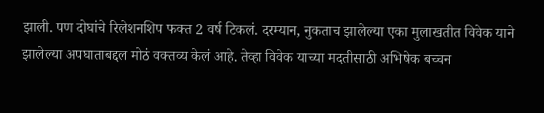झाली. पण दोघांचे रिलेशनशिप फक्त 2 वर्ष टिकलं. दरम्यान, नुकताच झालेल्या एका मुलाखतीत विवेक याने झालेल्या अपघाताबद्दल मोठं वक्तव्य केलं आहे. तेव्हा विवेक याच्या मदतीसाठी अभिषेक बच्चन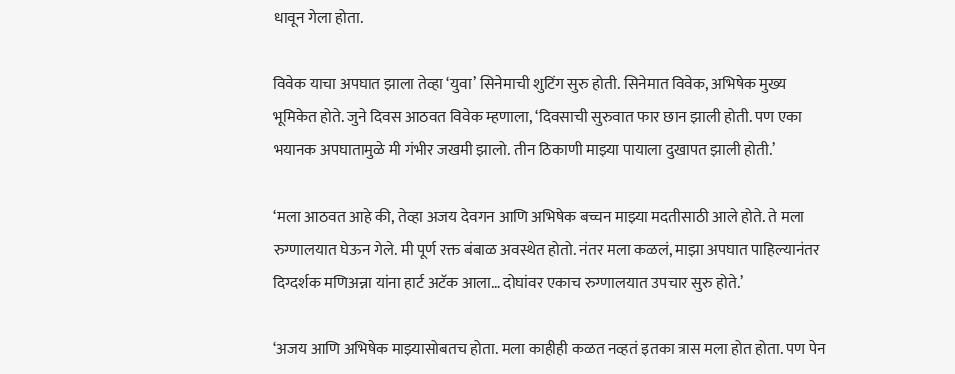धावून गेला होता.

विवेक याचा अपघात झाला तेव्हा ‘युवा’ सिनेमाची शुटिंग सुरु होती. सिनेमात विवेक, अभिषेक मुख्य भूमिकेत होते. जुने दिवस आठवत विवेक म्हणाला, ‘दिवसाची सुरुवात फार छान झाली होती. पण एका भयानक अपघातामुळे मी गंभीर जखमी झालो. तीन ठिकाणी माझ्या पायाला दुखापत झाली होती.’

‘मला आठवत आहे की, तेव्हा अजय देवगन आणि अभिषेक बच्चन माझ्या मदतीसाठी आले होते. ते मला रुग्णालयात घेऊन गेले. मी पूर्ण रक्त बंबाळ अवस्थेत होतो. नंतर मला कळलं, माझा अपघात पाहिल्यानंतर दिग्दर्शक मणिअन्ना यांना हार्ट अटॅक आला… दोघांवर एकाच रुग्णालयात उपचार सुरु होते.’

‘अजय आणि अभिषेक माझ्यासोबतच होता. मला काहीही कळत नव्हतं इतका त्रास मला होत होता. पण पेन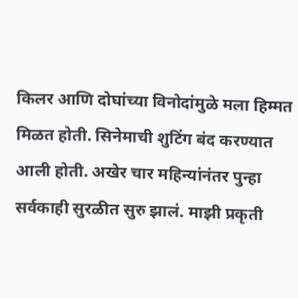किलर आणि दोघांच्या विनोदांमुळे मला हिम्मत मिळत होती. सिनेमाची शुटिंग बंद करण्यात आली होती. अखेर चार महिन्यांनंतर पुन्हा सर्वकाही सुरळीत सुरु झालं. माझी प्रकृती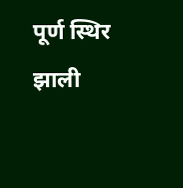पूर्ण स्थिर झाली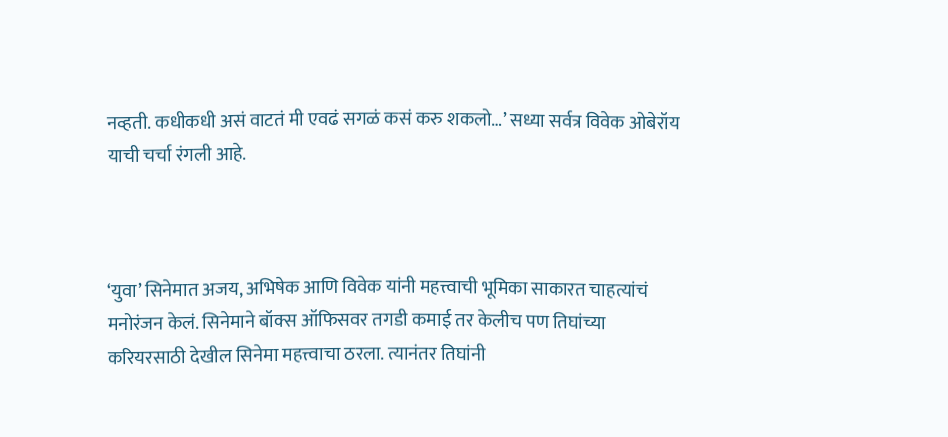नव्हती. कधीकधी असं वाटतं मी एवढं सगळं कसं करु शकलो…’ सध्या सर्वत्र विवेक ओबेरॉय याची चर्चा रंगली आहे.



‘युवा’ सिनेमात अजय, अभिषेक आणि विवेक यांनी महत्त्वाची भूमिका साकारत चाहत्यांचं मनोरंजन केलं. सिनेमाने बॉक्स ऑफिसवर तगडी कमाई तर केलीच पण तिघांच्या करियरसाठी देखील सिनेमा महत्त्वाचा ठरला. त्यानंतर तिघांनी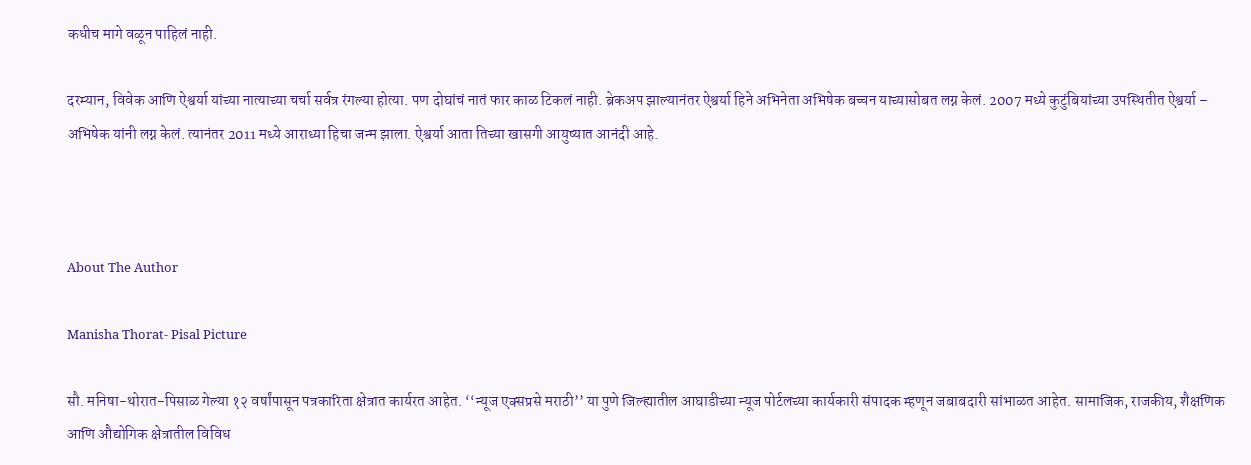कधीच मागे वळून पाहिलं नाही.

दरम्यान, विवेक आणि ऐश्वर्या यांच्या नात्याच्या चर्चा सर्वत्र रंगल्या होत्या. पण दोघांचं नातं फार काळ टिकलं नाही. ब्रेकअप झाल्यानंतर ऐश्वर्या हिने अभिनेता अभिषेक बच्चन याच्यासोबत लग्न केलं. 2007 मध्ये कुटुंबियांच्या उपस्थितीत ऐश्वर्या – अभिषेक यांनी लग्न केलं. त्यानंतर 2011 मध्ये आराध्या हिचा जन्म झाला. ऐश्वर्या आता तिच्या खासगी आयुष्यात आनंदी आहे.



About The Author

Manisha Thorat- Pisal Picture

सौ. मनिषा-थोरात-पिसाळ गेल्या १२ वर्षांपासून पत्रकारिता क्षेत्रात कार्यरत आहेत. ‘‘न्यूज एक्सप्रसे मराठी’’ या पुणे जिल्ह्यातील आघाडीच्या न्यूज पोर्टलच्या कार्यकारी संपादक म्हणून जबाबदारी सांभाळत आहेत. सामाजिक, राजकीय, शैक्षणिक आणि औद्योगिक क्षेत्रातील विविध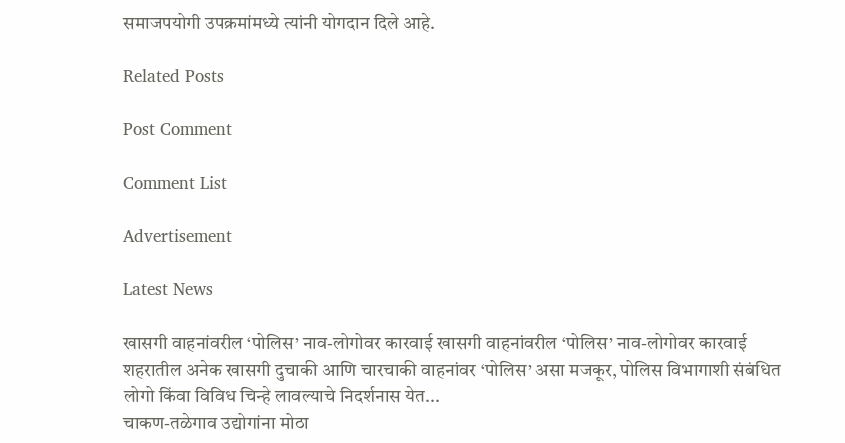समाजपयोगी उपक्रमांमध्ये त्यांनी योगदान दिले आहे.

Related Posts

Post Comment

Comment List

Advertisement

Latest News

खासगी वाहनांवरील ‘पोलिस’ नाव-लोगोवर कारवाई खासगी वाहनांवरील ‘पोलिस’ नाव-लोगोवर कारवाई
शहरातील अनेक खासगी दुचाकी आणि चारचाकी वाहनांवर ‘पोलिस’ असा मजकूर, पोलिस विभागाशी संबंधित लोगो किंवा विविध चिन्हे लावल्याचे निदर्शनास येत...
चाकण-तळेगाव उद्योगांना मोठा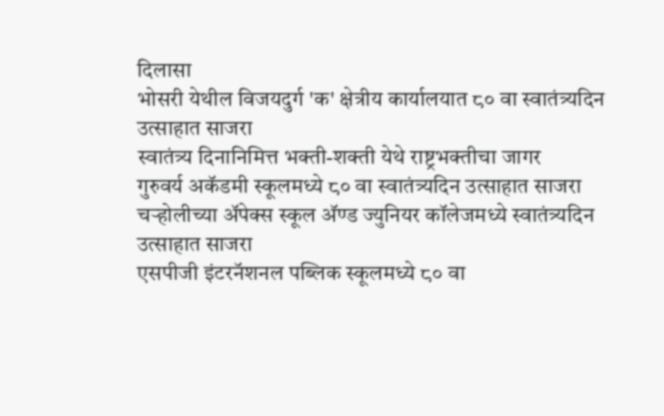दिलासा
भोसरी येथील विजयदुर्ग 'क' क्षेत्रीय कार्यालयात ८० वा स्वातंत्र्यदिन उत्साहात साजरा
स्वातंत्र्य दिनानिमित्त भक्ती-शक्ती येथे राष्ट्रभक्तीचा जागर
गुरुवर्य अकॅडमी स्कूलमध्ये ८० वा स्वातंत्र्यदिन उत्साहात साजरा
चऱ्होलीच्या अ‍ॅपेक्स स्कूल अ‍ॅण्ड ज्युनियर कॉलेजमध्ये स्वातंत्र्यदिन उत्साहात साजरा
एसपीजी इंटरनॅशनल पब्लिक स्कूलमध्ये ८० वा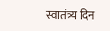स्वातंत्र्य दिन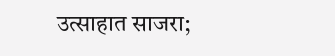उत्साहात साजरा;